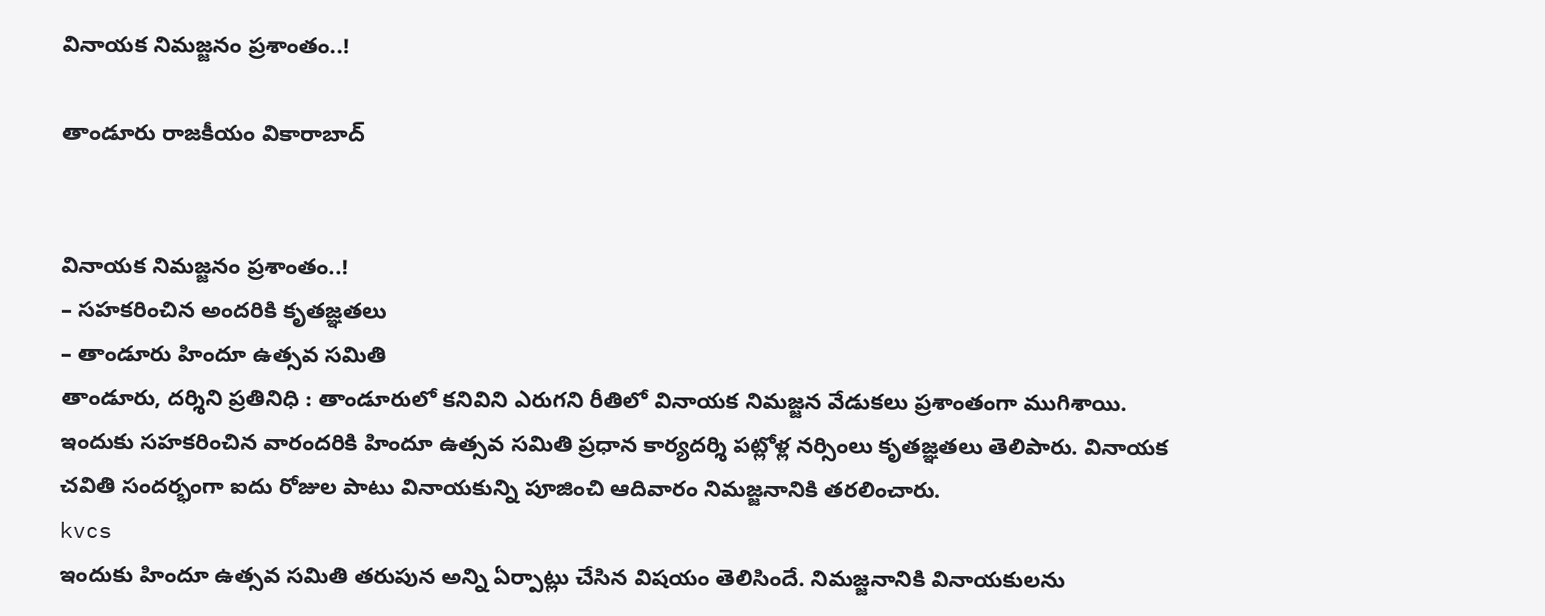వినాయక నిమజ్జనం ప్రశాంతం..!

తాండూరు రాజకీయం వికారాబాద్


వినాయక నిమజ్జనం ప్రశాంతం..!
– సహకరించిన అందరికి కృతజ్ఞతలు
– తాండూరు హిందూ ఉత్సవ సమితి
తాండూరు, దర్శిని ప్రతినిధి : తాండూరులో కనివిని ఎరుగని రీతిలో వినాయక నిమజ్జన వేడుకలు ప్రశాంతంగా ముగిశాయి. ఇందుకు సహకరించిన వారందరికి హిందూ ఉత్సవ సమితి ప్రధాన కార్యదర్శి పట్లోళ్ల నర్సింలు కృతజ్ఞతలు తెలిపారు. వినాయక చవితి సందర్భంగా ఐదు రోజుల పాటు వినాయకున్ని పూజించి ఆదివారం నిమజ్జనానికి తరలించారు.
kvcs
ఇందుకు హిందూ ఉత్సవ సమితి తరుపున అన్ని ఏర్పాట్లు చేసిన విషయం తెలిసిందే. నిమజ్జనానికి వినాయకులను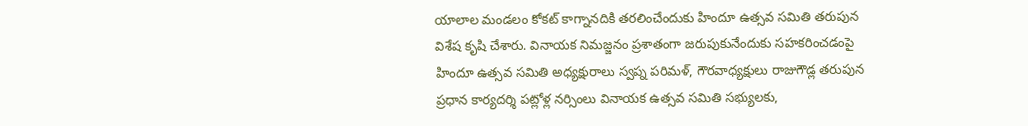యాలాల మండలం కోకట్ కాగ్నానదికి తరలించేందుకు హిందూ ఉత్సవ సమితి తరుపున విశేష కృషి చేశారు. వినాయక నిమజ్జనం ప్రశాతంగా జరుపుకునేందుకు సహకరించడంపై హిందూ ఉత్సవ సమితి అధ్యక్షురాలు స్వప్న పరిమళ్, గౌరవాధ్యక్షులు రాజుగౌడ్ల తరుపున ప్రధాన కార్యదర్శి పట్లోళ్ల నర్సింలు వినాయక ఉత్సవ సమితి సభ్యులకు,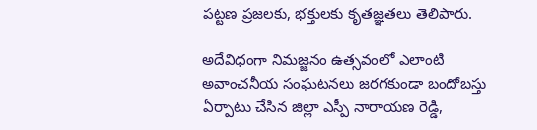పట్టణ ప్రజలకు, భక్తులకు కృతజ్ఞతలు తెలిపారు.

అదేవిధంగా నిమజ్జనం ఉత్సవంలో ఎలాంటి అవాంచనీయ సంఘటనలు జరగకుండా బందోబస్తు ఏర్పాటు చేసిన జిల్లా ఎస్పీ నారాయణ రెడ్డి,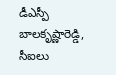డీఎస్పీ బాలకృష్ణారెడ్డి, సీఐలు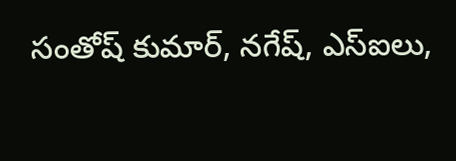సంతోష్ కుమార్, నగేష్, ఎస్ఐలు,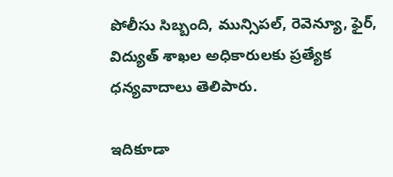పోలీసు సిబ్బంది, మున్సిపల్, రెవెన్యూ, ఫైర్, విద్యుత్ శాఖల అధికారులకు ప్రత్యేక ధన్యవాదాలు తెలిపారు.

ఇదికూడా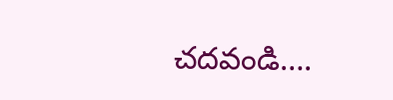చదవండి….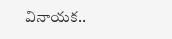వినాయక..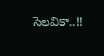సెలవికా..!!